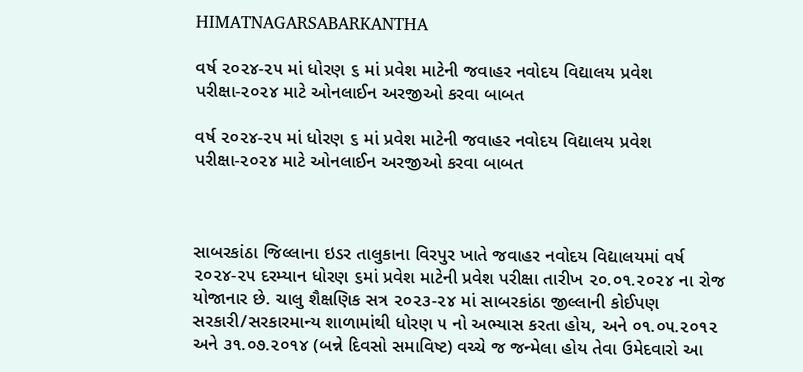HIMATNAGARSABARKANTHA

વર્ષ ૨૦૨૪-૨૫ માં ધોરણ ૬ માં પ્રવેશ માટેની જવાહર નવોદય વિદ્યાલય પ્રવેશ પરીક્ષા-૨૦૨૪ માટે ઓનલાઈન અરજીઓ કરવા બાબત

વર્ષ ૨૦૨૪-૨૫ માં ધોરણ ૬ માં પ્રવેશ માટેની જવાહર નવોદય વિદ્યાલય પ્રવેશ પરીક્ષા-૨૦૨૪ માટે ઓનલાઈન અરજીઓ કરવા બાબત



સાબરકાંઠા જિલ્લાના ઇડર તાલુકાના વિરપુર ખાતે જવાહર નવોદય વિદ્યાલયમાં વર્ષ ૨૦૨૪-૨૫ દરમ્યાન ધોરણ ૬માં પ્રવેશ માટેની પ્રવેશ પરીક્ષા તારીખ ૨૦.૦૧.૨૦૨૪ ના રોજ યોજાનાર છે. ચાલુ શૈક્ષણિક સત્ર ૨૦૨૩-૨૪ માં સાબરકાંઠા જીલ્લાની કોઈપણ સરકારી/સરકારમાન્ય શાળામાંથી ધોરણ ૫ નો અભ્યાસ કરતા હોય, અને ૦૧.૦૫.૨૦૧૨ અને ૩૧.૦૭.૨૦૧૪ (બન્ને દિવસો સમાવિષ્ટ) વચ્ચે જ જન્મેલા હોય તેવા ઉમેદવારો આ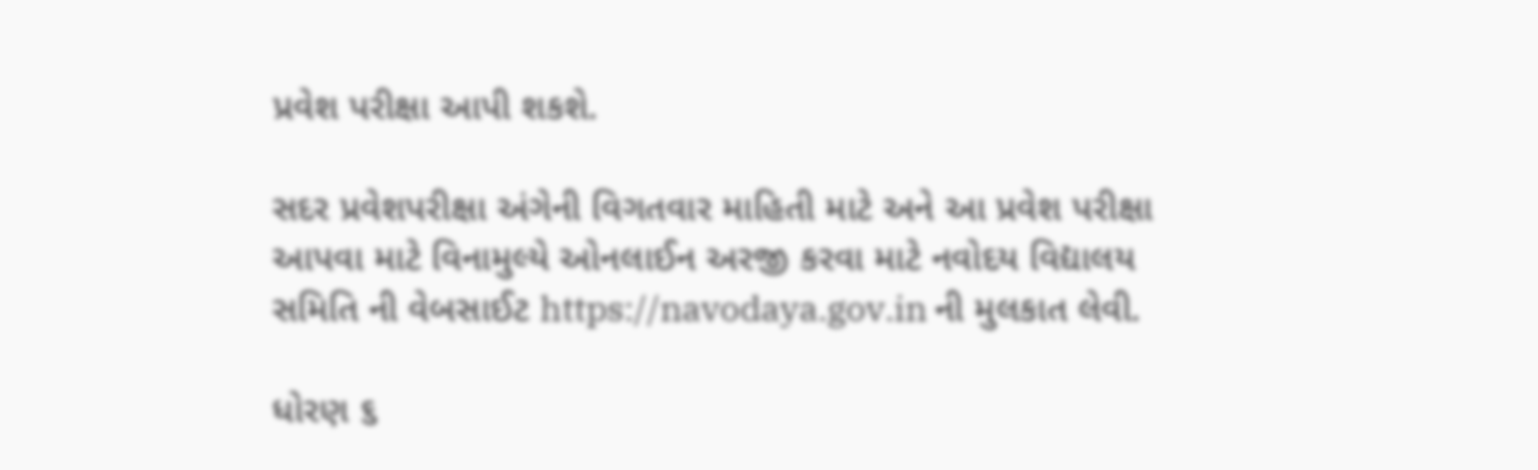પ્રવેશ પરીક્ષા આપી શકશે.

સદર પ્રવેશપરીક્ષા અંગેની વિગતવાર માહિતી માટે અને આ પ્રવેશ પરીક્ષા આપવા માટે વિનામુલ્યે ઓનલાઈન અરજી કરવા માટે નવોદય વિદ્યાલય સમિતિ ની વેબસાઈટ https://navodaya.gov.in ની મુલકાત લેવી.

ધોરણ ૬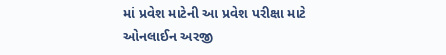માં પ્રવેશ માટેની આ પ્રવેશ પરીક્ષા માટે ઓનલાઈન અરજી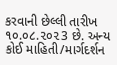કરવાની છેલ્લી તારીખ ૧૦.૦૮.૨૦૨3 છે. અન્ય કોઈ માહિતી/માર્ગદર્શન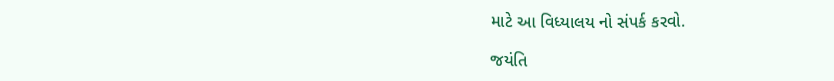માટે આ વિધ્યાલય નો સંપર્ક કરવો.

જયંતિ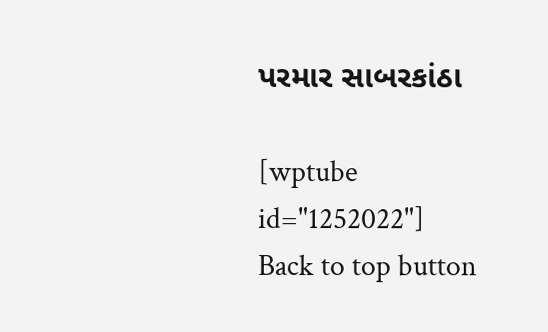પરમાર સાબરકાંઠા

[wptube id="1252022"]
Back to top button